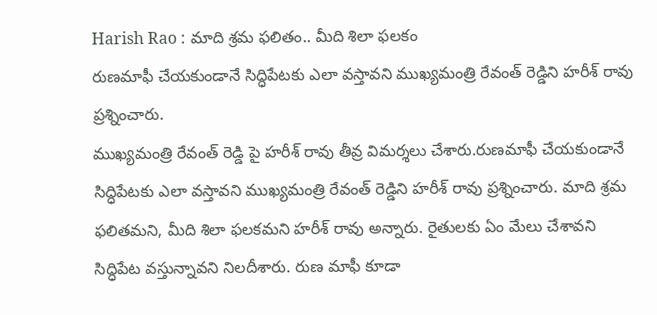Harish Rao : మాది శ్రమ ఫలితం.. మీది శిలా ఫలకం
రుణమాఫీ చేయకుండానే సిద్ధిపేటకు ఎలా వస్తావని ముఖ్యమంత్రి రేవంత్ రెడ్డిని హరీశ్ రావు ప్రశ్నించారు.
ముఖ్యమంత్రి రేవంత్ రెడ్డి పై హరీశ్ రావు తీవ్ర విమర్శలు చేశారు.రుణమాఫీ చేయకుండానే సిద్ధిపేటకు ఎలా వస్తావని ముఖ్యమంత్రి రేవంత్ రెడ్డిని హరీశ్ రావు ప్రశ్నించారు. మాది శ్రమ ఫలితమని, మీది శిలా ఫలకమని హరీశ్ రావు అన్నారు. రైతులకు ఏం మేలు చేశావని సిద్ధిపేట వస్తున్నావని నిలదీశారు. రుణ మాఫీ కూడా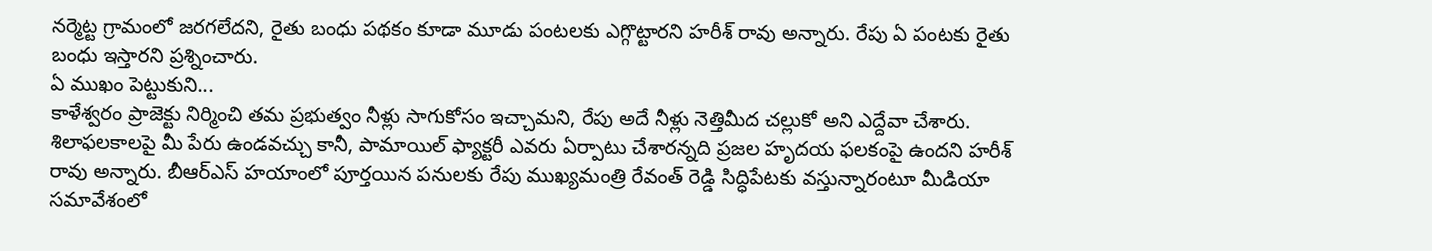నర్మెట్ట గ్రామంలో జరగలేదని, రైతు బంధు పథకం కూడా మూడు పంటలకు ఎగ్గొట్టారని హరీశ్ రావు అన్నారు. రేపు ఏ పంటకు రైతు బంధు ఇస్తారని ప్రశ్నించారు.
ఏ ముఖం పెట్టుకుని...
కాళేశ్వరం ప్రాజెక్టు నిర్మించి తమ ప్రభుత్వం నీళ్లు సాగుకోసం ఇచ్చామని, రేపు అదే నీళ్లు నెత్తిమీద చల్లుకో అని ఎద్దేవా చేశారు. శిలాఫలకాలపై మీ పేరు ఉండవచ్చు కానీ, పామాయిల్ ఫ్యాక్టరీ ఎవరు ఏర్పాటు చేశారన్నది ప్రజల హృదయ ఫలకంపై ఉందని హరీశ్ రావు అన్నారు. బీఆర్ఎస్ హయాంలో పూర్తయిన పనులకు రేపు ముఖ్యమంత్రి రేవంత్ రెడ్డి సిద్ధిపేటకు వస్తున్నారంటూ మీడియా సమావేశంలో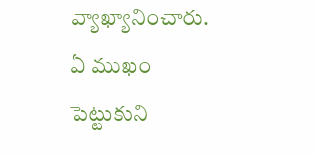వ్యాఖ్యానించారు. ఏ ముఖం పెట్టుకుని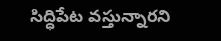సిద్ధిపేట వస్తున్నారని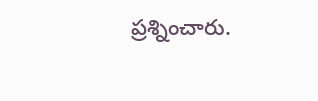ప్రశ్నించారు.